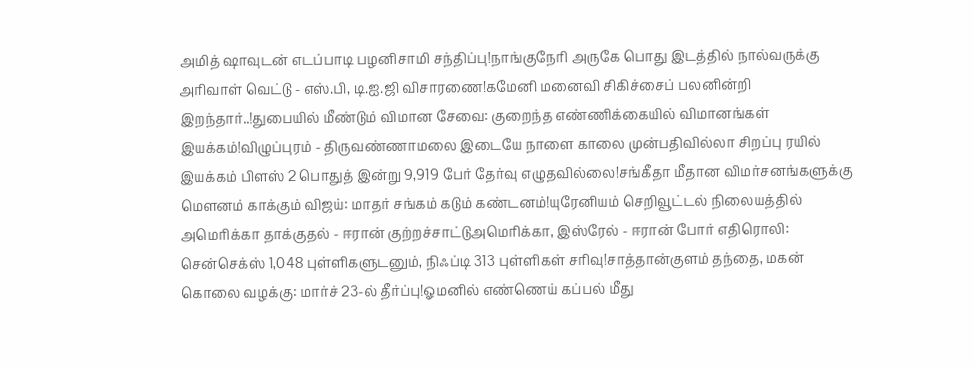அமித் ஷாவுடன் எடப்பாடி பழனிசாமி சந்திப்பு!நாங்குநேரி அருகே பொது இடத்தில் நால்வருக்கு அரிவாள் வெட்டு - எஸ்.பி, டி.ஐ.ஜி விசாரணை!கமேனி மனைவி சிகிச்சைப் பலனின்றி இறந்தார்..!துபையில் மீண்டும் விமான சேவை: குறைந்த எண்ணிக்கையில் விமானங்கள் இயக்கம்!விழுப்புரம் - திருவண்ணாமலை இடையே நாளை காலை முன்பதிவில்லா சிறப்பு ரயில் இயக்கம் பிளஸ் 2 பொதுத் இன்று 9,919 பேர் தேர்வு எழுதவில்லை!சங்கீதா மீதான விமர்சனங்களுக்கு மௌனம் காக்கும் விஜய்: மாதர் சங்கம் கடும் கண்டனம்!யுரேனியம் செறிவூட்டல் நிலையத்தில் அமெரிக்கா தாக்குதல் - ஈரான் குற்றச்சாட்டுஅமெரிக்கா, இஸ்ரேல் - ஈரான் போர் எதிரொலி: சென்செக்ஸ் 1,048 புள்ளிகளுடனும், நிஃப்டி 313 புள்ளிகள் சரிவு!சாத்தான்குளம் தந்தை, மகன் கொலை வழக்கு: மார்ச் 23-ல் தீர்ப்பு!ஓமனில் எண்ணெய் கப்பல் மீது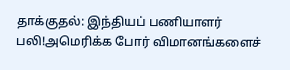தாக்குதல்: இந்தியப் பணியாளர் பலி!அமெரிக்க போர் விமானங்களைச்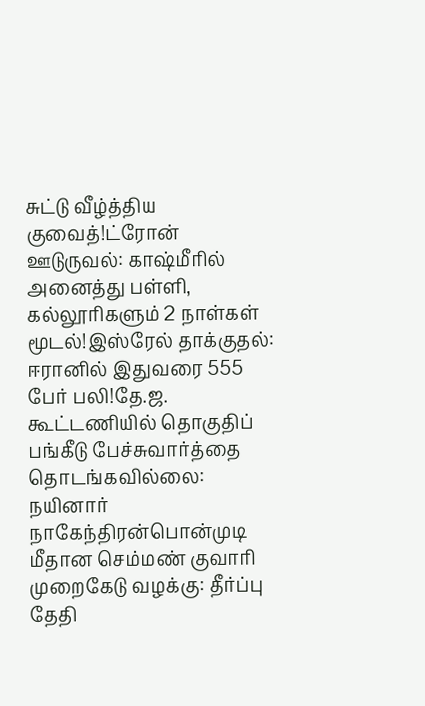சுட்டு வீழ்த்திய குவைத்!ட்ரோன் ஊடுருவல்: காஷ்மீரில் அனைத்து பள்ளி, கல்லூரிகளும் 2 நாள்கள் மூடல்!இஸ்ரேல் தாக்குதல்: ஈரானில் இதுவரை 555 பேர் பலி!தே.ஜ. கூட்டணியில் தொகுதிப் பங்கீடு பேச்சுவார்த்தை தொடங்கவில்லை: நயினார் நாகேந்திரன்பொன்முடி மீதான செம்மண் குவாரி முறைகேடு வழக்கு: தீர்ப்பு தேதி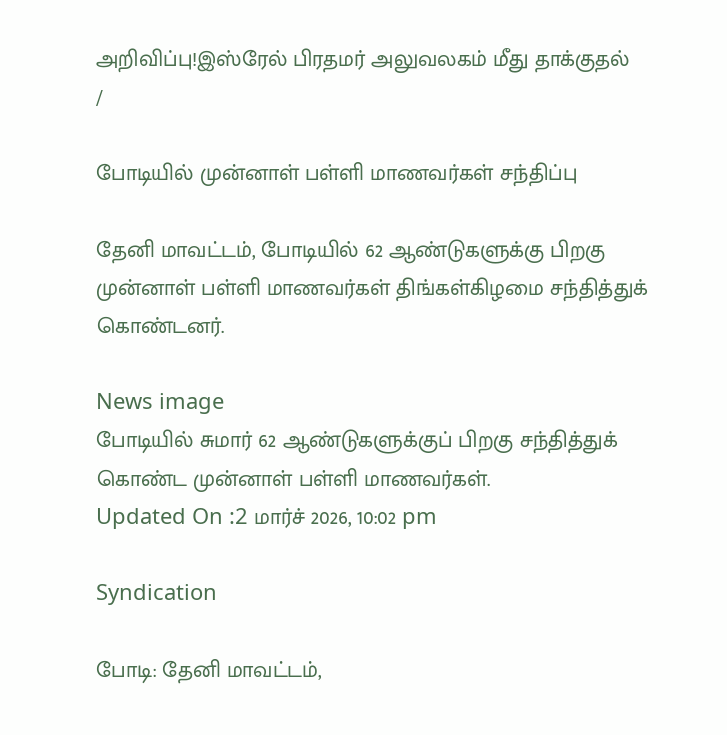அறிவிப்பு!இஸ்ரேல் பிரதமர் அலுவலகம் மீது தாக்குதல்
/

போடியில் முன்னாள் பள்ளி மாணவர்கள் சந்திப்பு

தேனி மாவட்டம், போடியில் 62 ஆண்டுகளுக்கு பிறகு முன்னாள் பள்ளி மாணவர்கள் திங்கள்கிழமை சந்தித்துக் கொண்டனர்.

News image
போடியில் சுமார் 62 ஆண்டுகளுக்குப் பிறகு சந்தித்துக் கொண்ட முன்னாள் பள்ளி மாணவர்கள்.
Updated On :2 மார்ச் 2026, 10:02 pm

Syndication

போடி: தேனி மாவட்டம்,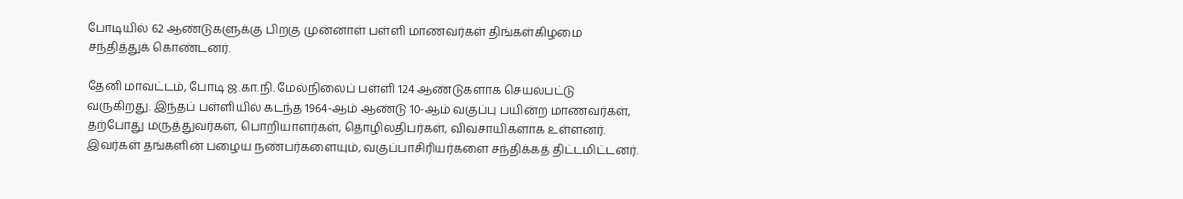போடியில் 62 ஆண்டுகளுக்கு பிறகு முன்னாள் பள்ளி மாணவர்கள் திங்கள்கிழமை சந்தித்துக் கொண்டனர்.

தேனி மாவட்டம், போடி ஜ.கா.நி. மேல்நிலைப் பள்ளி 124 ஆண்டுகளாக செயல்பட்டு வருகிறது. இந்தப் பள்ளியில் கடந்த 1964-ஆம் ஆண்டு 10-ஆம் வகுப்பு பயின்ற மாணவர்கள், தற்போது மருத்துவர்கள், பொறியாளர்கள், தொழிலதிபர்கள், விவசாயிகளாக உள்ளனர். இவர்கள் தங்களின் பழைய நண்பர்களையும், வகுப்பாசிரியர்களை சந்திக்கத் திட்டமிட்டனர்.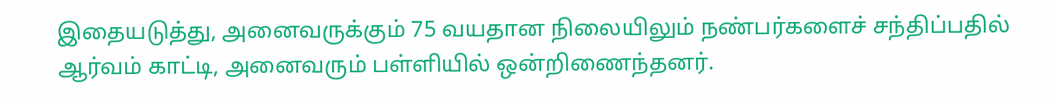இதையடுத்து, அனைவருக்கும் 75 வயதான நிலையிலும் நண்பர்களைச் சந்திப்பதில் ஆர்வம் காட்டி, அனைவரும் பள்ளியில் ஒன்றிணைந்தனர்.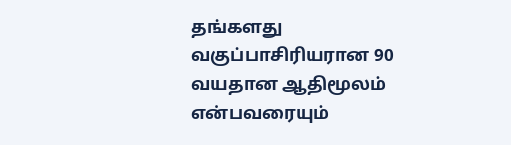தங்களது வகுப்பாசிரியரான 90 வயதான ஆதிமூலம் என்பவரையும்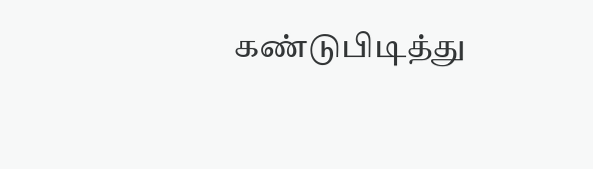கண்டுபிடித்து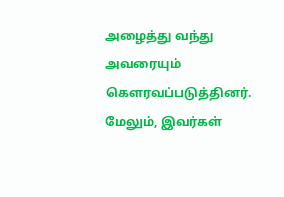அழைத்து வந்து அவரையும் கௌரவப்படுத்தினர். மேலும், இவர்கள்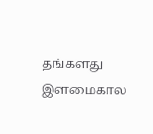தங்களது இளமைகால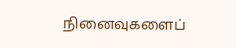நினைவுகளைப்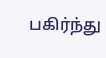பகிர்ந்து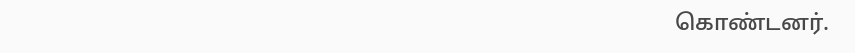கொண்டனர்.